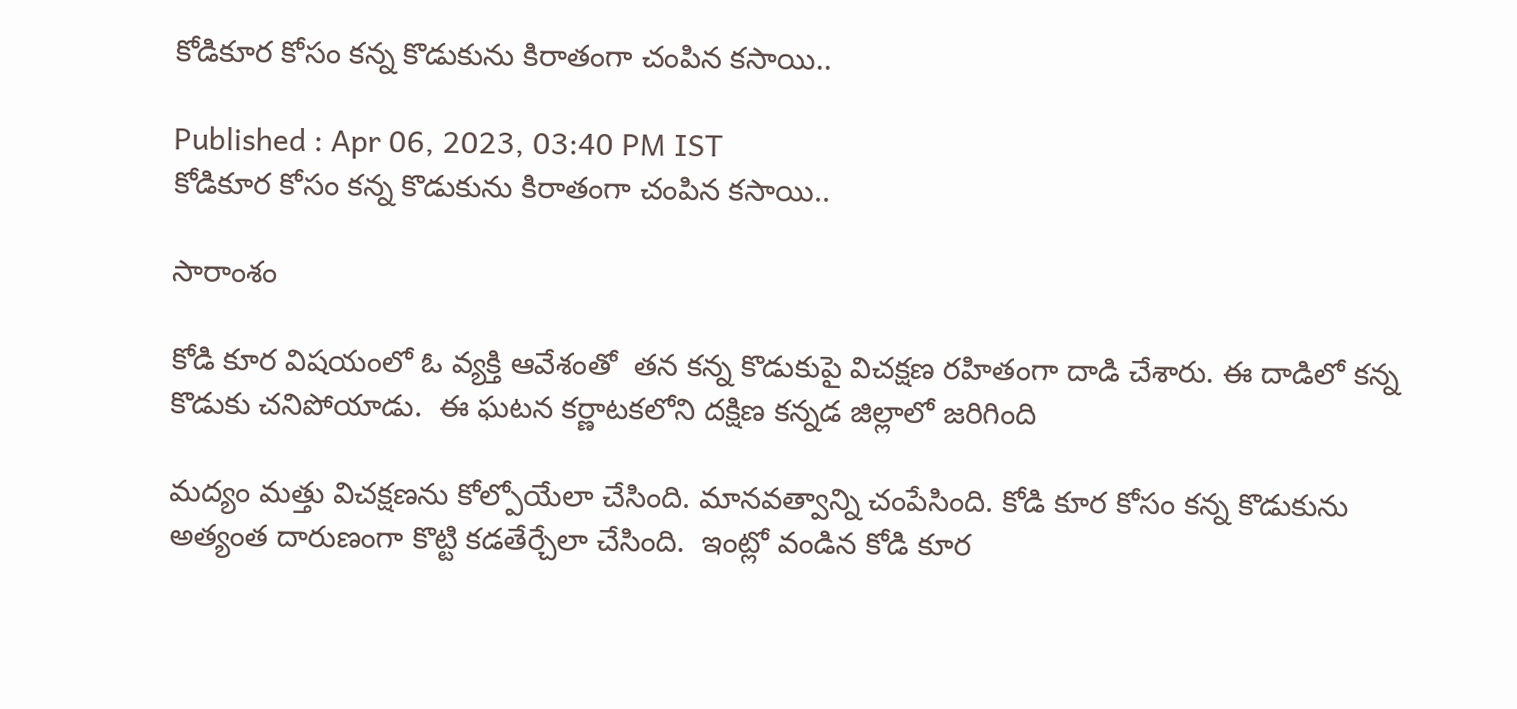కోడికూర కోసం కన్న కొడుకును కిరాతంగా చంపిన కసాయి..

Published : Apr 06, 2023, 03:40 PM IST
కోడికూర కోసం కన్న కొడుకును కిరాతంగా చంపిన కసాయి..

సారాంశం

కోడి కూర విషయంలో ఓ వ్యక్తి ఆవేశంతో  తన కన్న కొడుకుపై విచక్షణ రహితంగా దాడి చేశారు. ఈ దాడిలో కన్న కొడుకు చనిపోయాడు.  ఈ ఘటన కర్ణాటకలోని దక్షిణ కన్నడ జిల్లాలో జరిగింది

మద్యం మత్తు విచక్షణను కోల్పోయేలా చేసింది. మానవత్వాన్ని చంపేసింది. కోడి కూర కోసం కన్న కొడుకును అత్యంత దారుణంగా కొట్టి కడతేర్చేలా చేసింది.  ఇంట్లో వండిన కోడి కూర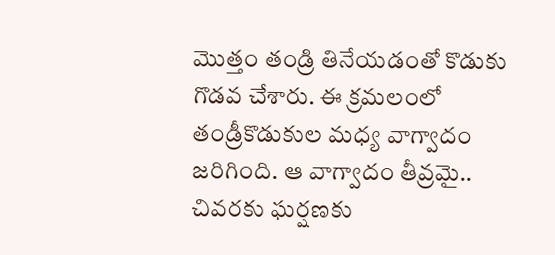మొత్తం తండ్రి తినేయడంతో కొడుకు గొడవ చేశారు. ఈ క్రమలంలో తండ్రీకొడుకుల మధ్య వాగ్వాదం జరిగింది. ఆ వాగ్వాదం తీవ్రమై.. చివరకు ఘర్షణకు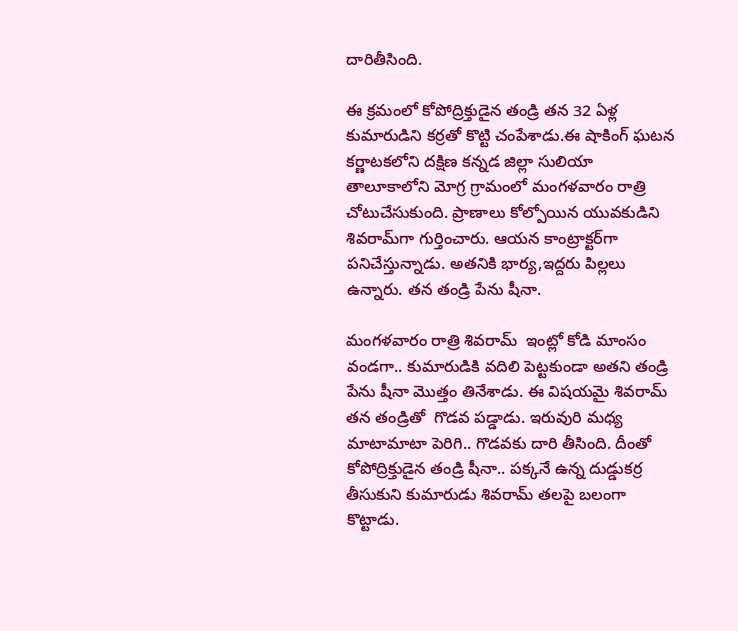దారితీసింది.

ఈ క్రమంలో కోపోద్రిక్తుడైన తండ్రి తన 32 ఏళ్ల కుమారుడిని కర్రతో కొట్టి చంపేశాడు.ఈ షాకింగ్ ఘటన కర్ణాటకలోని దక్షిణ కన్నడ జిల్లా సులియా తాలూకాలోని మోగ్ర గ్రామంలో మంగళవారం రాత్రి చోటుచేసుకుంది. ప్రాణాలు కోల్పోయిన యువకుడిని శివరామ్‌గా గుర్తించారు. ఆయన కాంట్రాక్టర్‌గా పనిచేస్తున్నాడు. అతనికి భార్య,ఇద్దరు పిల్లలు ఉన్నారు. తన తండ్రి పేను షీనా.

మంగళవారం రాత్రి శివరామ్  ఇంట్లో కోడి మాంసం వండగా.. కుమారుడికి వదిలి పెట్టకుండా అతని తండ్రి పేను షీనా మొత్తం తినేశాడు. ఈ విషయమై శివరామ్‌ తన తండ్రితో  గొడవ పడ్డాడు. ఇరువురి మధ్య మాటామాటా పెరిగి.. గొడవకు దారి తీసింది. దీంతో కోపోద్రిక్తుడైన తండ్రి షీనా.. పక్కనే ఉన్న దుడ్డుకర్ర తీసుకుని కుమారుడు శివరామ్ తలపై బలంగా కొట్టాడు.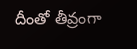దీంతో తీవ్రంగా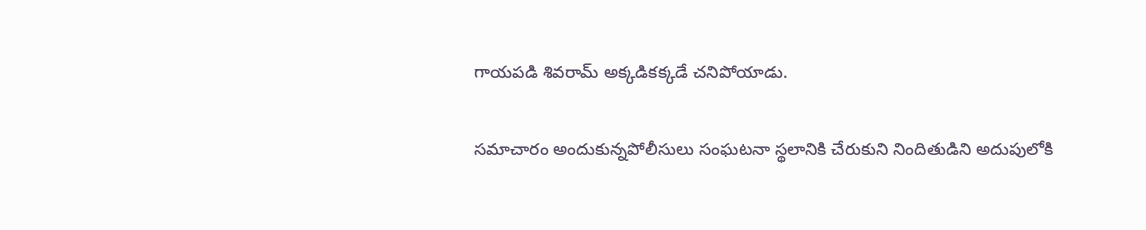గాయపడి శివరామ్ అక్కడికక్కడే చనిపోయాడు.

సమాచారం అందుకున్నపోలీసులు సంఘటనా స్థలానికి చేరుకుని నిందితుడిని అదుపులోకి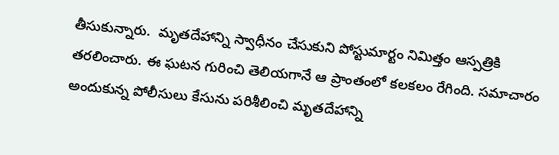తీసుకున్నారు.  మృతదేహాన్ని స్వాధీనం చేసుకుని పోస్టుమార్టం నిమిత్తం ఆస్పత్రికి తరలించారు. ఈ ఘటన గురించి తెలియగానే ఆ ప్రాంతంలో కలకలం రేగింది. సమాచారం అందుకున్న పోలీసులు కేసును పరిశీలించి మృతదేహాన్ని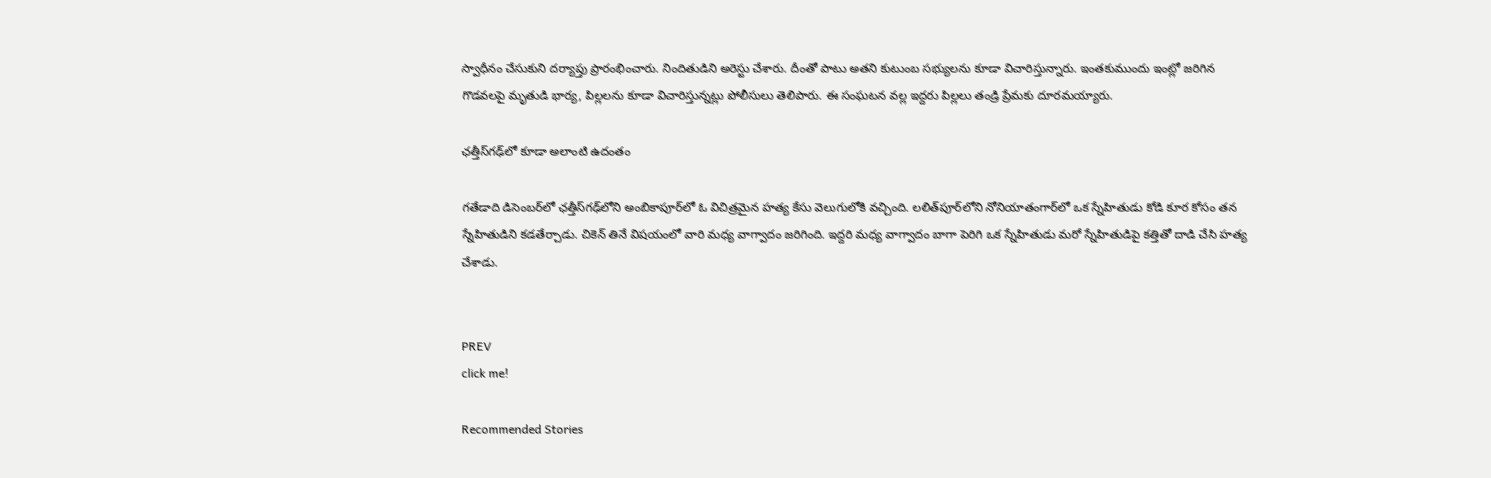స్వాధీనం చేసుకుని దర్యాప్తు ప్రారంభించారు. నిందితుడిని అరెస్టు చేశారు. దీంతో పాటు అతని కుటుంబ సభ్యులను కూడా విచారిస్తున్నారు. ఇంతకుముందు ఇంట్లో జరిగిన గొడవలపై మృతుడి భార్య, పిల్లలను కూడా విచారిస్తున్నట్లు పోలీసులు తెలిపారు. ఈ సంఘటన వల్ల ఇద్దరు పిల్లలు తండ్రి ప్రేమకు దూరమయ్యారు.

ఛత్తీస్‌గఢ్‌లో కూడా అలాంటి ఉదంతం

గతేడాది డిసెంబర్‌లో ఛత్తీస్‌గఢ్‌లోని అంబికాపూర్‌లో ఓ విచిత్రమైన హత్య కేసు వెలుగులోకి వచ్చింది. లలిత్‌పూర్‌లోని నోనియాతంగార్‌లో ఒక స్నేహితుడు కోడి కూర కోసం తన స్నేహితుడిని కడతేర్చాడు. చికెన్ తినే విషయంలో వారి మధ్య వాగ్వాదం జరిగింది. ఇద్దరి మధ్య వాగ్వాదం బాగా పెరిగి ఒక స్నేహితుడు మరో స్నేహితుడిపై కత్తితో దాడి చేసి హత్య చేశాడు.


PREV
click me!

Recommended Stories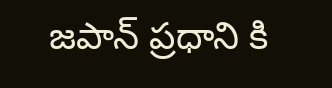జపాన్ ప్రధాని కి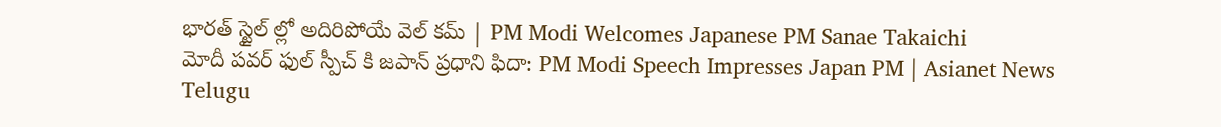భారత్ స్టైల్ ల్లో అదిరిపోయే వెల్ కమ్ | PM Modi Welcomes Japanese PM Sanae Takaichi
మోదీ పవర్ ఫుల్ స్పీచ్ కి జపాన్ ప్రధాని ఫిదా: PM Modi Speech Impresses Japan PM | Asianet News Telugu